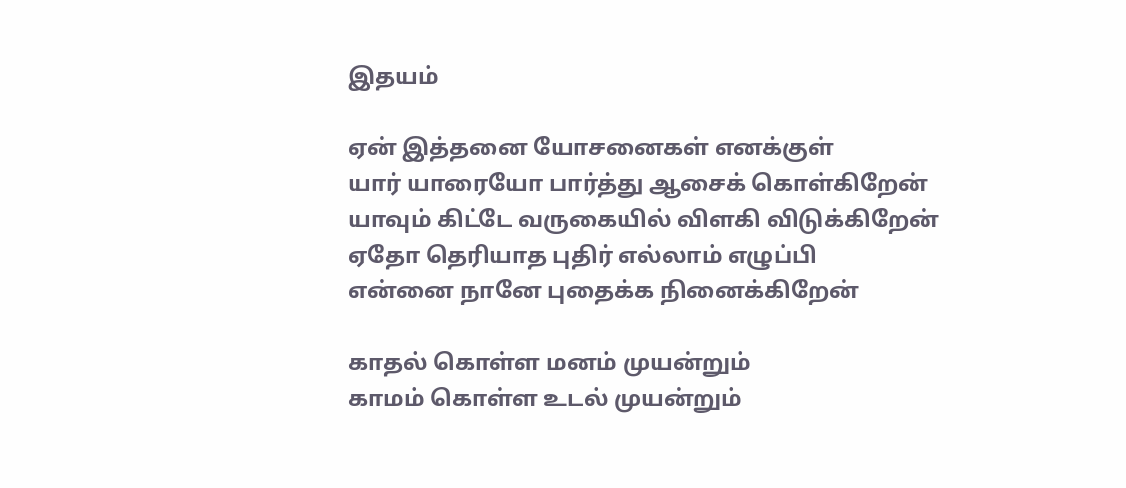இதயம்

ஏன் இத்தனை யோசனைகள் எனக்குள்
யார் யாரையோ பார்த்து ஆசைக் கொள்கிறேன்
யாவும் கிட்டே வருகையில் விளகி விடுக்கிறேன்
ஏதோ தெரியாத புதிர் எல்லாம் எழுப்பி
என்னை நானே புதைக்க நினைக்கிறேன்

காதல் கொள்ள மனம் முயன்றும்
காமம் கொள்ள உடல் முயன்றும்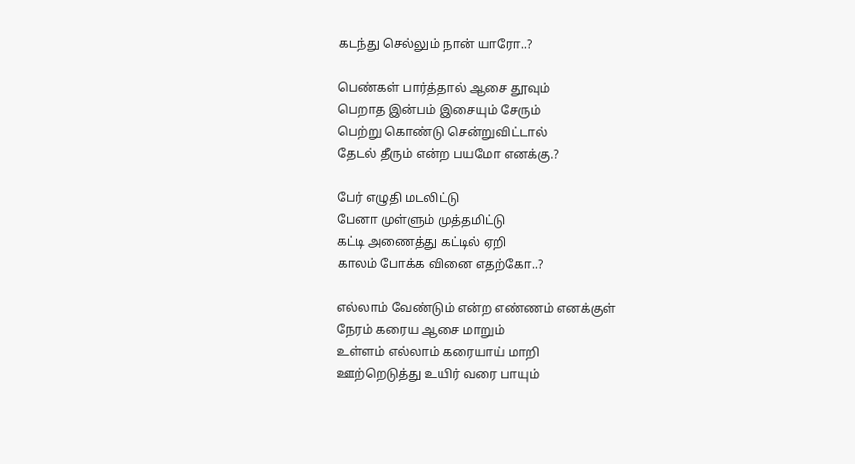கடந்து செல்லும் நான் யாரோ..?

பெண்கள் பார்த்தால் ஆசை தூவும்
பெறாத இன்பம் இசையும் சேரும்
பெற்று கொண்டு சென்றுவிட்டால்
தேடல் தீரும் என்ற பயமோ எனக்கு.?

பேர் எழுதி மடலிட்டு
பேனா முள்ளும் முத்தமிட்டு
கட்டி அணைத்து கட்டில் ஏறி
காலம் போக்க வினை எதற்கோ..?

எல்லாம் வேண்டும் என்ற எண்ணம் எனக்குள்
நேரம் கரைய ஆசை மாறும்
உள்ளம் எல்லாம் கரையாய் மாறி
ஊற்றெடுத்து உயிர் வரை பாயும்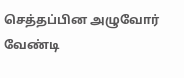செத்தப்பின அழுவோர் வேண்டி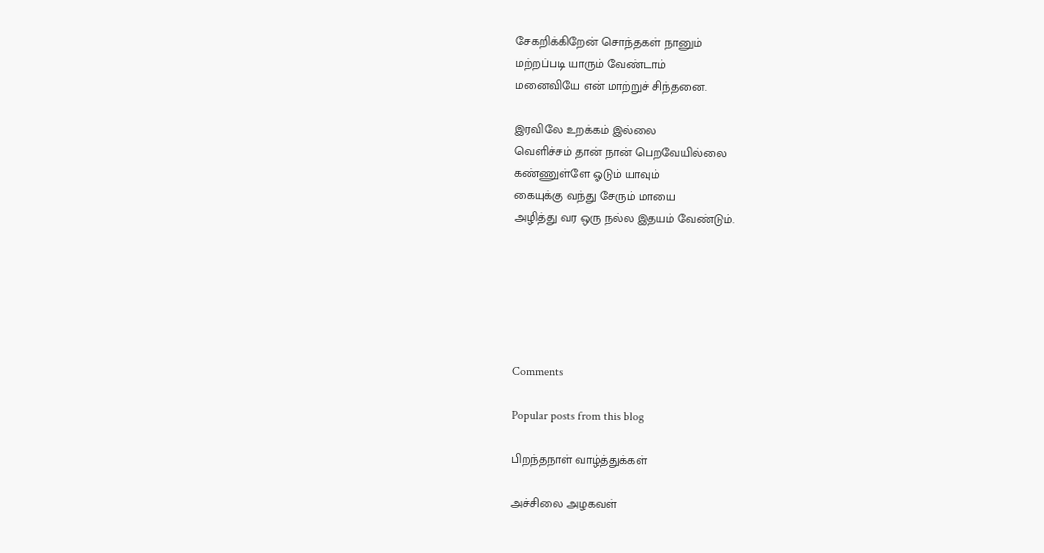சேகறிக்கிறேன் சொந்தகள் நானும்
மற்றப்படி யாரும் வேண்டாம்
மனைவியே என் மாற்றுச் சிந்தனை.

இரவிலே உறக்கம் இல்லை
வெளிச்சம் தான் நான் பெறவேயில்லை
கண்ணுள்ளே ஓடும் யாவும்
கையுக்கு வந்து சேரும் மாயை
அழித்து வர ஒரு நல்ல இதயம் வேண்டும்.






Comments

Popular posts from this blog

பிறந்தநாள் வாழ்த்துக்கள்

அச்சிலை அழகவள்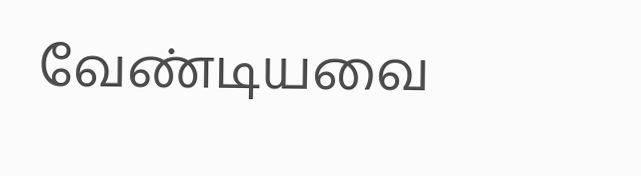வேண்டியவை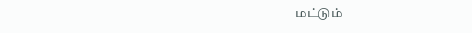மட்டும்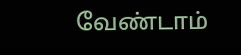வேண்டாம்